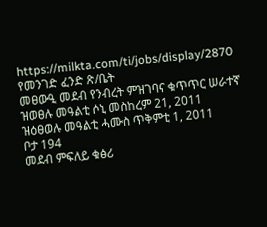https://milkta.com/ti/jobs/display/2870
የመንገድ ፈንድ ጽ/ቤት
መፀውዒ መደብ የንብረት ምዝገባና ቁጥጥር ሠራተኛ
ዝወፀሉ መዓልቲ ሶኒ መስከረም 21, 2011
ዝዕፀወሉ መዓልቲ ሓሙስ ጥቅምቲ 1, 2011
ቦታ 194
መደብ ምፍለይ ቁፅሪ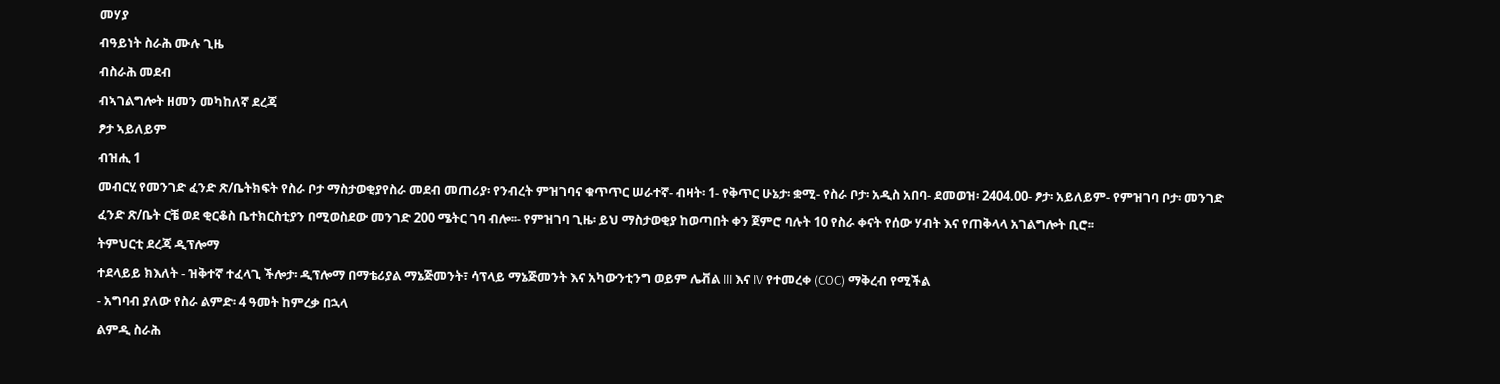መሃያ
ብዓይነት ስራሕ ሙሉ ጊዜ
ብስራሕ መደብ
ብኣገልግሎት ዘመን መካከለኛ ደረጃ
ፆታ ኣይለይም
ብዝሒ 1
መብርሂ የመንገድ ፈንድ ጽ/ቤትክፍት የስራ ቦታ ማስታወቂያየስራ መደብ መጠሪያ፡ የንብረት ምዝገባና ቁጥጥር ሠራተኛ- ብዛት፡ 1- የቅጥር ሁኔታ፡ ቋሚ- የስራ ቦታ፡ አዲስ አበባ- ደመወዝ፡ 2404.00- ፆታ፡ አይለይም- የምዝገባ ቦታ፡ መንገድ ፈንድ ጽ/ቤት ርቼ ወደ ቂርቆስ ቤተክርስቲያን በሚወስደው መንገድ 200 ሜትር ገባ ብሎ፡፡- የምዝገባ ጊዜ፡ ይህ ማስታወቂያ ከወጣበት ቀን ጀምሮ ባሉት 10 የስራ ቀናት የሰው ሃብት እና የጠቅላላ አገልግሎት ቢሮ፡፡
ትምህርቲ ደረጃ ዲፕሎማ
ተደላይይ ክእለት - ዝቅተኛ ተፈላጊ ችሎታ፡ ዲፕሎማ በማቴሪያል ማኔጅመንት፣ ሳፕላይ ማኔጅመንት እና አካውንቲንግ ወይም ሌቭል III እና IV የተመረቀ (COC) ማቅረብ የሚችል
- አግባብ ያለው የስራ ልምድ፡ 4 ዓመት ከምረቃ በኋላ
ልምዲ ስራሕ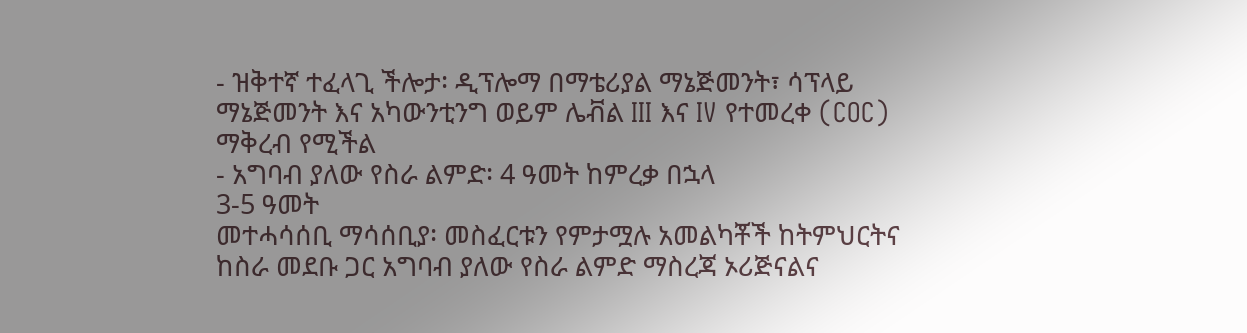- ዝቅተኛ ተፈላጊ ችሎታ፡ ዲፕሎማ በማቴሪያል ማኔጅመንት፣ ሳፕላይ ማኔጅመንት እና አካውንቲንግ ወይም ሌቭል III እና IV የተመረቀ (COC) ማቅረብ የሚችል
- አግባብ ያለው የስራ ልምድ፡ 4 ዓመት ከምረቃ በኋላ
3-5 ዓመት
መተሓሳሰቢ ማሳሰቢያ፡ መስፈርቱን የምታሟሉ አመልካቾች ከትምህርትና ከስራ መደቡ ጋር አግባብ ያለው የስራ ልምድ ማስረጃ ኦሪጅናልና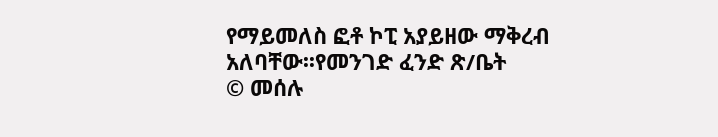የማይመለስ ፎቶ ኮፒ አያይዘው ማቅረብ አለባቸው፡፡የመንገድ ፈንድ ጽ/ቤት
© መሰሉ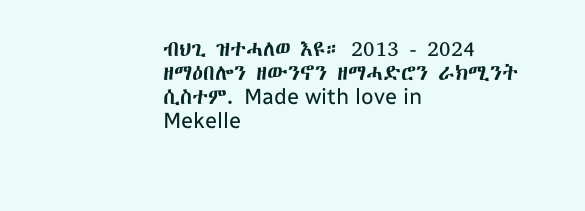ብህጊ ዝተሓለወ እዩ። 2013 - 2024 ዘማዕበሎን ዘውንኖን ዘማሓድሮን ራክሚንት ሲስተም. Made with love in Mekelle